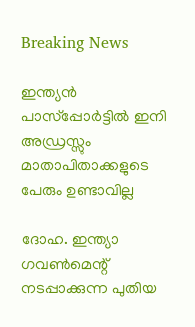Breaking News

ഇന്ത്യന്‍ പാസ്‌പ്പോര്‍ട്ടില്‍ ഇനി അഡ്രസ്സും മാതാപിതാക്കളുടെ പേരും ഉണ്ടാവില്ല

ദോഹ. ഇന്ത്യാ ഗവണ്‍മെന്റ് നടപ്പാക്കുന്ന പുതിയ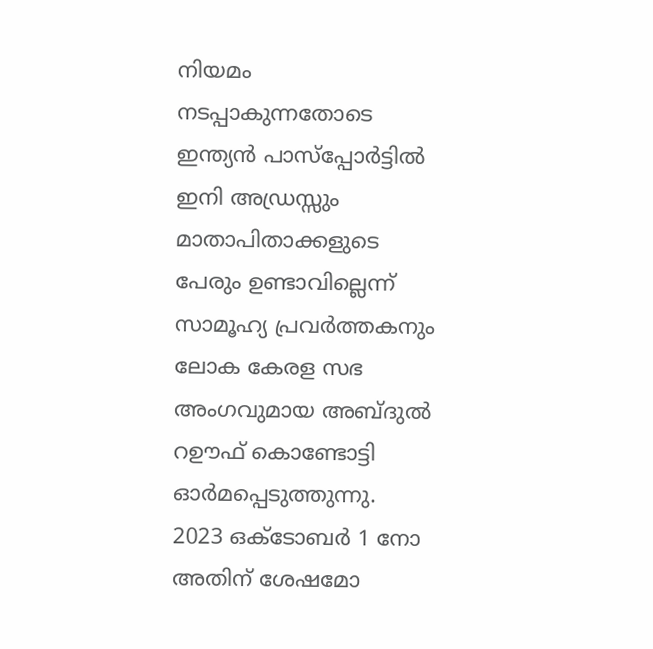നിയമം നടപ്പാകുന്നതോടെ ഇന്ത്യന്‍ പാസ്‌പ്പോര്‍ട്ടില്‍ ഇനി അഡ്രസ്സും മാതാപിതാക്കളുടെ പേരും ഉണ്ടാവില്ലെന്ന് സാമൂഹ്യ പ്രവര്‍ത്തകനും ലോക കേരള സഭ അംഗവുമായ അബ്ദുല്‍ റഊഫ് കൊണ്ടോട്ടി ഓര്‍മപ്പെടുത്തുന്നു.
2023 ഒക്ടോബര്‍ 1 നോ അതിന് ശേഷമോ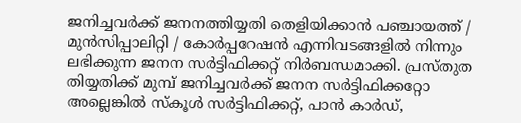ജനിച്ചവര്‍ക്ക് ജനനത്തിയ്യതി തെളിയിക്കാന്‍ പഞ്ചായത്ത് / മുന്‍സിപ്പാലിറ്റി / കോര്‍പ്പറേഷന്‍ എന്നിവടങ്ങളില്‍ നിന്നും ലഭിക്കുന്ന ജനന സര്‍ട്ടിഫിക്കറ്റ് നിര്‍ബന്ധമാക്കി. പ്രസ്തുത തിയ്യതിക്ക് മുമ്പ് ജനിച്ചവര്‍ക്ക് ജനന സര്‍ട്ടിഫിക്കറ്റോ അല്ലെങ്കില്‍ സ്‌കൂള്‍ സര്‍ട്ടിഫിക്കറ്റ്, പാന്‍ കാര്‍ഡ്,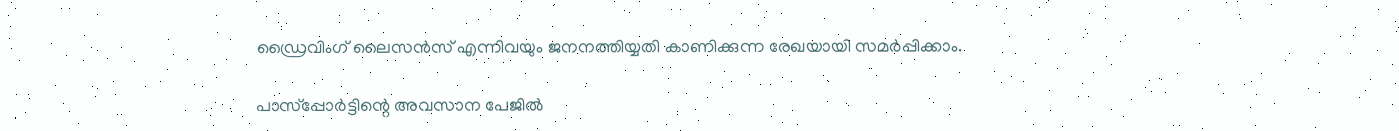ഡ്രൈവിംഗ് ലൈസന്‍സ് എന്നിവയും ജനനത്തിയ്യതി കാണിക്കുന്ന രേഖയായി സമര്‍പ്പിക്കാം.

പാസ്‌പ്പോര്‍ട്ടിന്റെ അവസാന പേജില്‍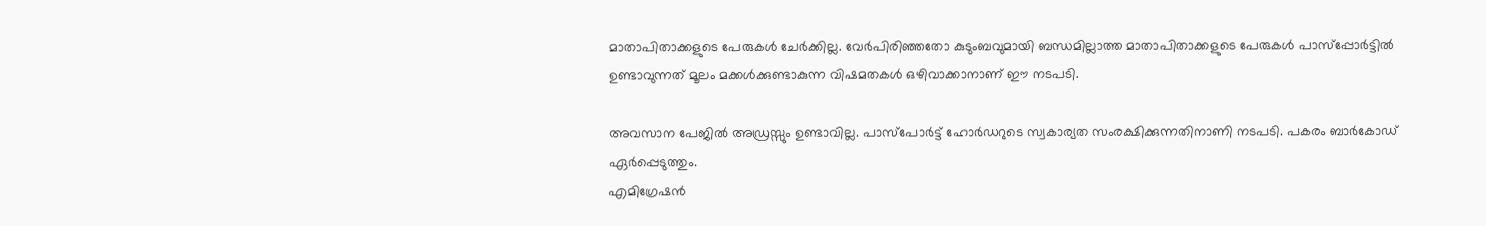മാതാപിതാക്കളുടെ പേരുകള്‍ ചേര്‍ക്കില്ല. വേര്‍പിരിഞ്ഞതോ കുടുംബവുമായി ബന്ധമില്ലാത്ത മാതാപിതാക്കളുടെ പേരുകള്‍ പാസ്‌പ്പോര്‍ട്ടില്‍ ഉണ്ടാവുന്നത് മൂലം മക്കള്‍ക്കുണ്ടാകുന്ന വിഷമതകള്‍ ഒഴിവാക്കാനാണ് ഈ നടപടി.

അവസാന പേജില്‍ അഡ്രസ്സും ഉണ്ടാവില്ല. പാസ്‌പോര്‍ട്ട് ഹോര്‍ഡറുടെ സ്വകാര്യത സംരക്ഷിക്കുന്നതിനാണി നടപടി. പകരം ബാര്‍കോഡ് ഏര്‍പ്പെടുത്തും.
എമിഗ്രേഷന്‍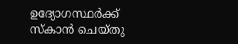ഉദ്യോഗസ്ഥര്‍ക്ക് സ്‌കാന്‍ ചെയ്തു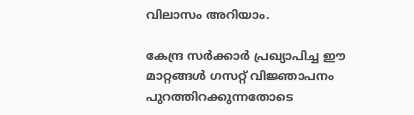വിലാസം അറിയാം.

കേന്ദ്ര സര്‍ക്കാര്‍ പ്രഖ്യാപിച്ച ഈ മാറ്റങ്ങള്‍ ഗസറ്റ് വിജ്ഞാപനം പുറത്തിറക്കുന്നതോടെ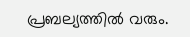പ്രബല്യത്തില്‍ വരും.